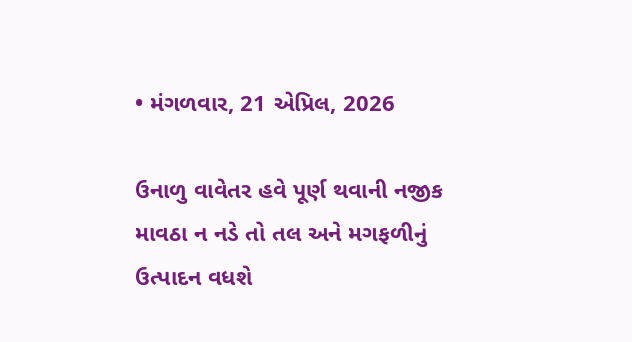• મંગળવાર, 21 એપ્રિલ, 2026

ઉનાળુ વાવેતર હવે પૂર્ણ થવાની નજીક માવઠા ન નડે તો તલ અને મગફળીનું ઉત્પાદન વધશે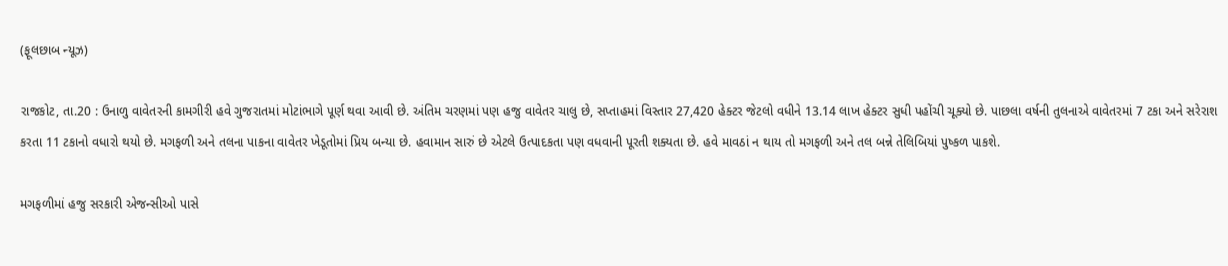(ફૂલછાબ ન્યૂઝ)

રાજકોટ, તા.20 : ઉનાળુ વાવેતરની કામગીરી હવે ગુજરાતમાં મોટાંભાગે પૂર્ણ થવા આવી છે. અંતિમ ચરણમાં પણ હજુ વાવેતર ચાલુ છે, સપ્તાહમાં વિસ્તાર 27,420 હેક્ટર જેટલો વધીને 13.14 લાખ હેક્ટર સુધી પહોંચી ચૂક્યો છે. પાછલા વર્ષની તુલનાએ વાવેતરમાં 7 ટકા અને સરેરાશ કરતા 11 ટકાનો વધારો થયો છે. મગફળી અને તલના પાકના વાવેતર ખેડૂતોમાં પ્રિય બન્યા છે. હવામાન સારું છે એટલે ઉત્પાદકતા પણ વધવાની પૂરતી શક્યતા છે. હવે માવઠાં ન થાય તો મગફળી અને તલ બન્ને તેલિબિયાં પુષ્કળ પાકશે.

મગફળીમાં હજુ સરકારી એજન્સીઓ પાસે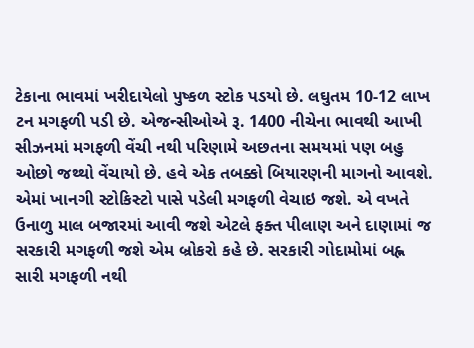ટેકાના ભાવમાં ખરીદાયેલો પુષ્કળ સ્ટોક પડયો છે. લઘુતમ 10-12 લાખ ટન મગફળી પડી છે. એજન્સીઓએ રૂ. 1400 નીચેના ભાવથી આખી સીઝનમાં મગફળી વેંચી નથી પરિણામે અછતના સમયમાં પણ બહુ ઓછો જથ્થો વેંચાયો છે. હવે એક તબક્કો બિયારણની માગનો આવશે. એમાં ખાનગી સ્ટોકિસ્ટો પાસે પડેલી મગફળી વેચાઇ જશે. એ વખતે ઉનાળુ માલ બજારમાં આવી જશે એટલે ફક્ત પીલાણ અને દાણામાં જ સરકારી મગફળી જશે એમ બ્રોકરો કહે છે. સરકારી ગોદામોમાં બહ્ન સારી મગફળી નથી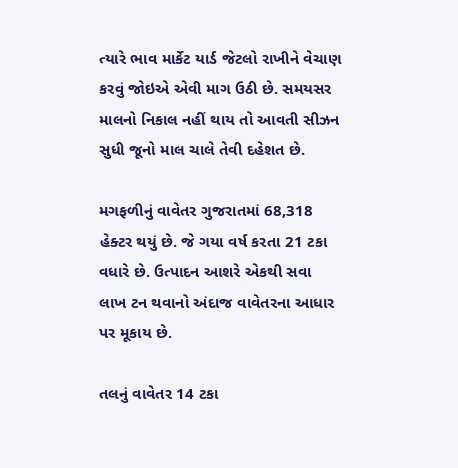ત્યારે ભાવ માર્કેટ યાર્ડ જેટલો રાખીને વેચાણ કરવું જોઇએ એવી માગ ઉઠી છે. સમયસર માલનો નિકાલ નહીં થાય તો આવતી સીઝન સુધી જૂનો માલ ચાલે તેવી દહેશત છે.

મગફળીનું વાવેતર ગુજરાતમાં 68,318 હેક્ટર થયું છે. જે ગયા વર્ષ કરતા 21 ટકા વધારે છે. ઉત્પાદન આશરે એકથી સવા લાખ ટન થવાનો અંદાજ વાવેતરના આધાર પર મૂકાય છે.

તલનું વાવેતર 14 ટકા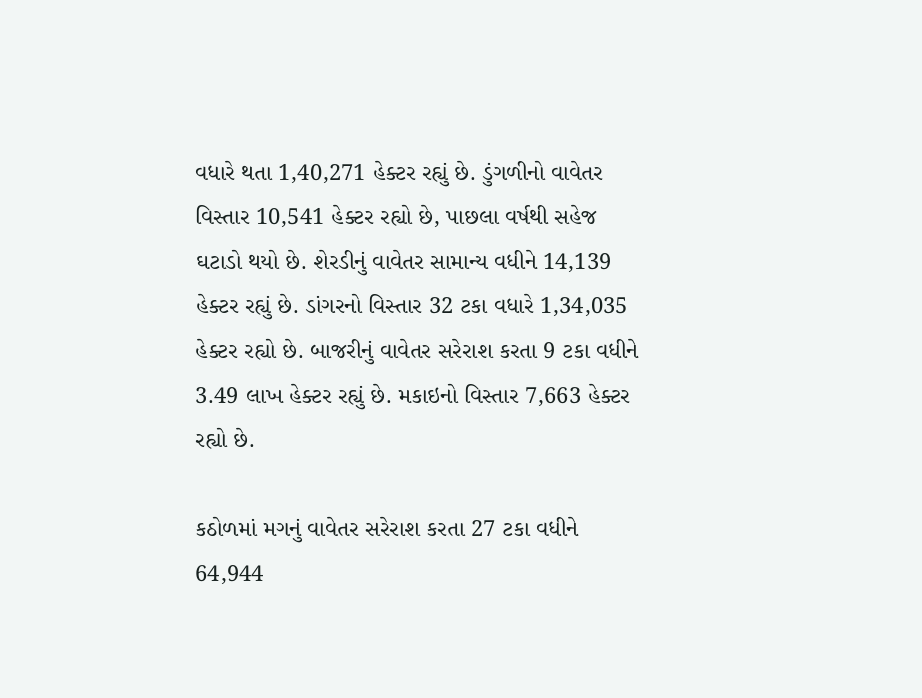વધારે થતા 1,40,271 હેક્ટર રહ્યું છે. ડુંગળીનો વાવેતર વિસ્તાર 10,541 હેક્ટર રહ્યો છે, પાછલા વર્ષથી સહેજ ઘટાડો થયો છે. શેરડીનું વાવેતર સામાન્ય વધીને 14,139 હેક્ટર રહ્યું છે. ડાંગરનો વિસ્તાર 32 ટકા વધારે 1,34,035 હેક્ટર રહ્યો છે. બાજરીનું વાવેતર સરેરાશ કરતા 9 ટકા વધીને 3.49 લાખ હેક્ટર રહ્યું છે. મકાઇનો વિસ્તાર 7,663 હેક્ટર રહ્યો છે.

કઠોળમાં મગનું વાવેતર સરેરાશ કરતા 27 ટકા વધીને 64,944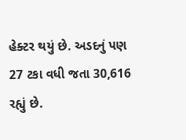હેક્ટર થયું છે. અડદનું પણ 27 ટકા વધી જતા 30,616 રહ્યું છે.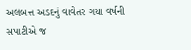અલબત્ત અડદનું વાવેતર ગયા વર્ષની સપાટીએ જ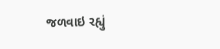જળવાઇ રહ્યું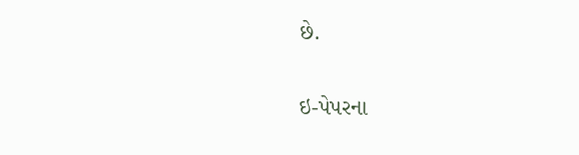છે.

ઇ-પેપરના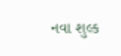નવા શુલ્ક